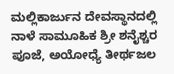ಮಲ್ಲಿಕಾರ್ಜುನ ದೇವಸ್ಥಾನದಲ್ಲಿ ನಾಳೆ ಸಾಮೂಹಿಕ ಶ್ರೀ ಶನೈಶ್ಚರ ಪೂಜೆ, ಅಯೋಧ್ಯೆ ತೀರ್ಥಜಲ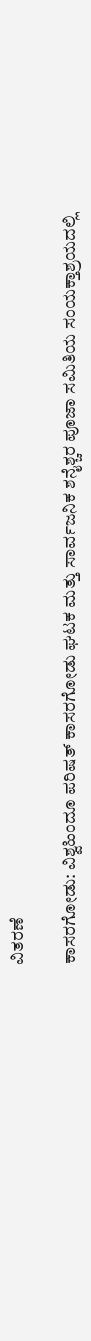ವಿತರಣೆ

ಕಾಸರಗೋಡು: ವಿಶ್ವಹಿಂದೂ ಪರಿಷತ್ ಕಾಸರಗೋಡು ಘಟಕ ಮತ್ತು ಸಾರ್ವಜನಿಕ ಶನೈಶ್ಚರ ಪೂಜಾ ಸಮಿತಿಯ ಸಂಯಕ್ತಾಶ್ರಯದಲ್ಲಿ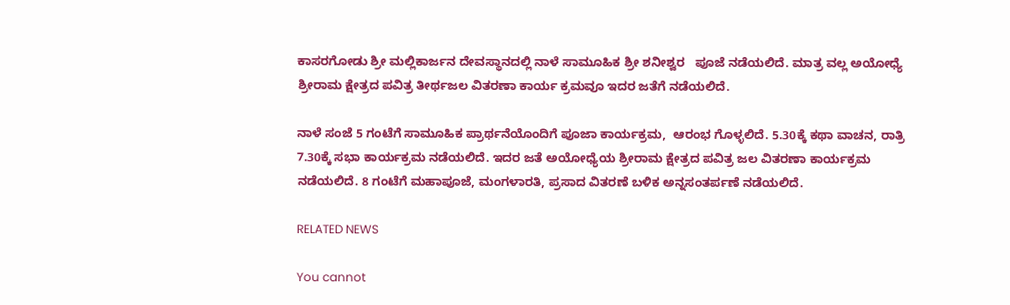ಕಾಸರಗೋಡು ಶ್ರೀ ಮಲ್ಲಿಕಾರ್ಜನ ದೇವಸ್ಥಾನದಲ್ಲಿ ನಾಳೆ ಸಾಮೂಹಿಕ ಶ್ರೀ ಶನೀಶ್ವರ   ಪೂಜೆ ನಡೆಯಲಿದೆ. ಮಾತ್ರ ವಲ್ಲ ಅಯೋಧ್ಯೆ ಶ್ರೀರಾಮ ಕ್ಷೇತ್ರದ ಪವಿತ್ರ ತೀರ್ಥಜಲ ವಿತರಣಾ ಕಾರ್ಯ ಕ್ರಮವೂ ಇದರ ಜತೆಗೆ ನಡೆಯಲಿದೆ.

ನಾಳೆ ಸಂಜೆ 5 ಗಂಟೆಗೆ ಸಾಮೂಹಿಕ ಪ್ರಾರ್ಥನೆಯೊಂದಿಗೆ ಪೂಜಾ ಕಾರ್ಯಕ್ರಮ,  ಆರಂಭ ಗೊಳ್ಳಲಿದೆ. 5.30ಕ್ಕೆ ಕಥಾ ವಾಚನ, ರಾತ್ರಿ 7.30ಕ್ಕೆ ಸಭಾ ಕಾರ್ಯಕ್ರಮ ನಡೆಯಲಿದೆ. ಇದರ ಜತೆ ಅಯೋಧ್ಯೆಯ ಶ್ರೀರಾಮ ಕ್ಷೇತ್ರದ ಪವಿತ್ರ ಜಲ ವಿತರಣಾ ಕಾರ್ಯಕ್ರಮ ನಡೆಯಲಿದೆ. 8 ಗಂಟೆಗೆ ಮಹಾಪೂಜೆ, ಮಂಗಳಾರತಿ, ಪ್ರಸಾದ ವಿತರಣೆ ಬಳಿಕ ಅನ್ನಸಂತರ್ಪಣೆ ನಡೆಯಲಿದೆ.

RELATED NEWS

You cannot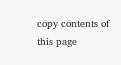copy contents of this page